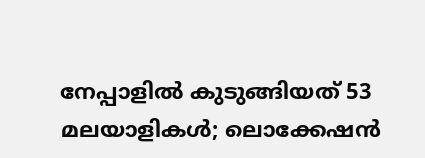നേപ്പാളിൽ കുടുങ്ങിയത് 53 മലയാളികൾ; ലൊക്കേഷൻ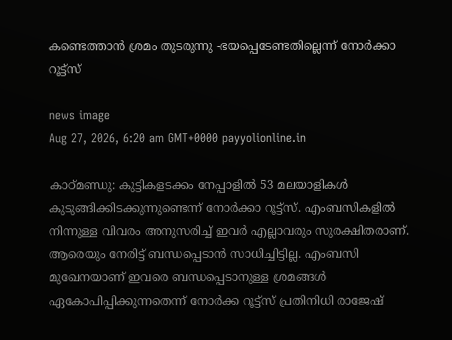കണ്ടെത്താൻ ശ്രമം തുടരുന്നു -ഭയപ്പെടേണ്ടതില്ലെന്ന് നോർക്കാ റൂട്ട്സ്

news image
Aug 27, 2026, 6:20 am GMT+0000 payyolionline.in

കാഠ്മണ്ഡു: കുട്ടികളടക്കം നേപ്പാളിൽ 53 മലയാളികൾ കുടുങ്ങിക്കിടക്കുന്നുണ്ടെന്ന് നോർക്കാ റൂട്ട്സ്. എംബസികളിൽ നിന്നുള്ള വിവരം അനുസരിച്ച് ഇവർ എല്ലാവരും സുരക്ഷിതരാണ്. ആരെയും നേരിട്ട് ബന്ധപ്പെടാൻ സാധിച്ചിട്ടില്ല. എംബസി മുഖേനയാണ് ഇവരെ ബന്ധപ്പെടാനുള്ള ശ്രമങ്ങൾ ഏകോപിപ്പിക്കുന്നതെന്ന്‌ നോർക്ക റൂട്ട്സ് പ്രതിനിധി രാജേഷ്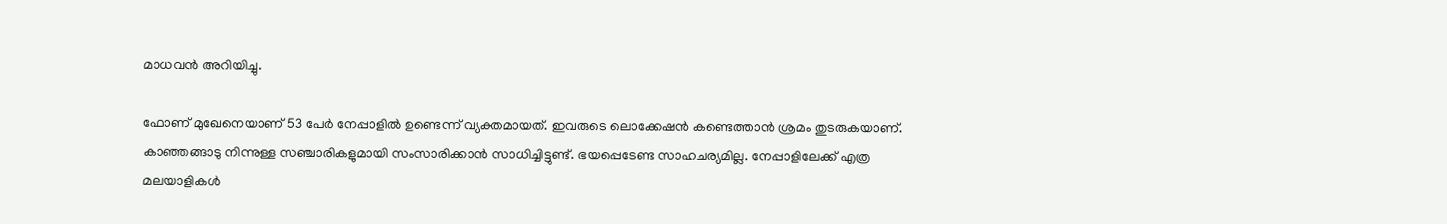മാധവൻ അറിയിച്ചു.

ഫോണ് മുഖേനെയാണ്‌ 53 പേർ നേപ്പാളിൽ ഉണ്ടെന്ന് വ്യക്തമായത്. ഇവരുടെ ലൊക്കേഷൻ കണ്ടെത്താൻ ശ്രമം തുടരുകയാണ്‌. കാഞ്ഞങ്ങാടു നിന്നുള്ള സഞ്ചാരികളുമായി സംസാരിക്കാൻ സാധിച്ചിട്ടുണ്ട്. ഭയപ്പെടേണ്ട സാഹചര്യമില്ല. നേപ്പാളിലേക്ക് എത്ര മലയാളികൾ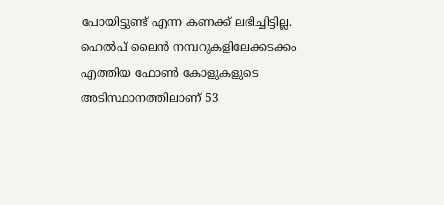പോയിട്ടുണ്ട് എന്ന കണക്ക് ലഭിച്ചിട്ടില്ല. ഹെൽപ് ലൈൻ നമ്പറുകളിലേക്കടക്കം എത്തിയ ഫോൺ കോളുകളുടെ അടിസ്ഥാനത്തിലാണ് 53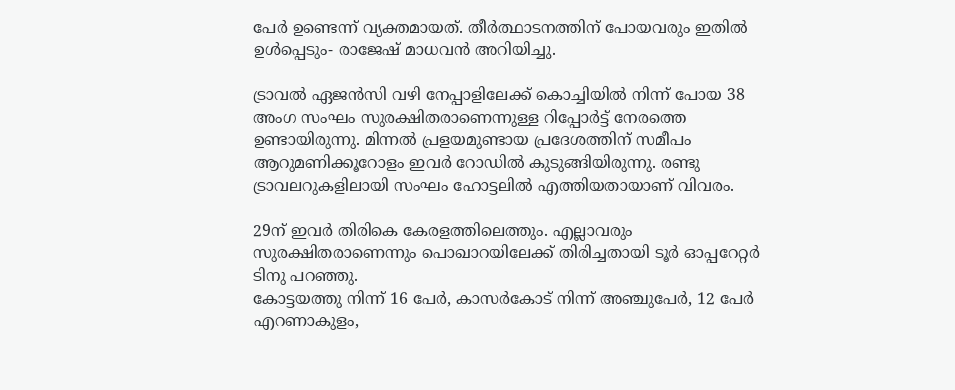പേർ ഉണ്ടെന്ന്‌ വ്യക്തമായത്. തീർത്ഥാടനത്തിന് പോയവരും ഇതിൽ ഉൾപ്പെടും- രാജേഷ് മാധവൻ അറിയിച്ചു.

ട്രാവൽ ഏജൻസി വഴി നേപ്പാളിലേക്ക് കൊച്ചിയിൽ നിന്ന് പോയ 38 അംഗ സംഘം സുരക്ഷിതരാണെന്നുള്ള റിപ്പോർട്ട് നേരത്തെ ഉണ്ടായിരുന്നു. മിന്നൽ പ്രളയമുണ്ടായ പ്രദേശത്തിന്‌ സമീപം ആറുമണിക്കൂറോളം ഇവർ റോഡിൽ കുടുങ്ങിയിരുന്നു. രണ്ടു ട്രാവലറുകളിലായി സംഘം ഹോട്ടലിൽ എത്തിയതായാണ് വിവരം.

29ന് ഇവർ തിരികെ കേരളത്തിലെത്തും. എല്ലാവരും സുരക്ഷിതരാണെന്നും പൊഖാറയിലേക്ക് തിരിച്ചതായി ടൂർ ഓപ്പറേറ്റർ ടിനു പറഞ്ഞു.
കോട്ടയത്തു നിന്ന് 16 പേർ, കാസർകോട് നിന്ന് അഞ്ചുപേർ, 12 പേർ എറണാകുളം,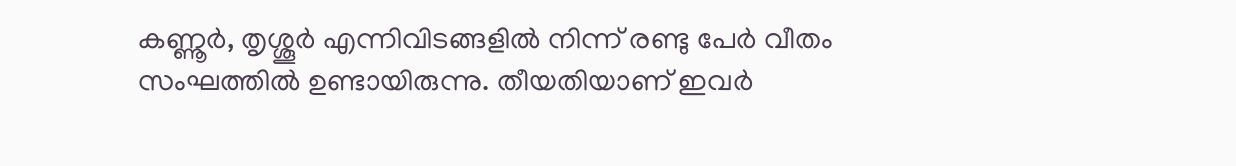കണ്ണൂർ, തൃശ്ശൂർ എന്നിവിടങ്ങളിൽ നിന്ന് രണ്ടു പേർ വീതം സംഘത്തിൽ ഉണ്ടായിരുന്നു. തീയതിയാണ് ഇവർ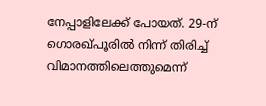നേപ്പാളിലേക്ക് പോയത്. 29-ന് ഗൊരഖ്പൂരിൽ നിന്ന് തിരിച്ച് വിമാനത്തിലെത്തുമെന്ന്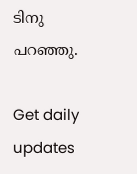ടിനു പറഞ്ഞു.

Get daily updates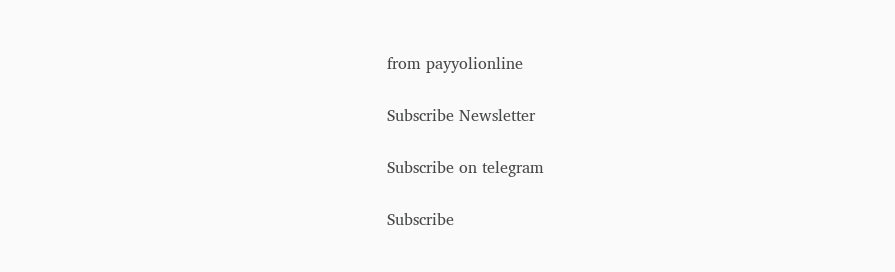from payyolionline

Subscribe Newsletter

Subscribe on telegram

Subscribe